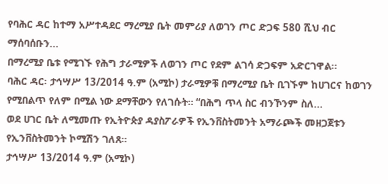የባሕር ዳር ከተማ አሥተዳደር ማረሚያ ቤት መምሪያ ለወገን ጦር ድጋፍ 580 ሺህ ብር ማሰባሰቡን...
በማረሚያ ቤቱ የሚገኙ የሕግ ታራሚዎች ለወገን ጦር የደም ልገሳ ድጋፍም አድርገዋል፡፡
ባሕር ዳር፡ ታኅሣሥ 13/2014 ዓ.ም (አሚኮ) ታራሚዎቹ በማረሚያ ቤት ቢገኙም ከሀገርና ከወገን የሚበልጥ የለም በሚል ነው ደማቸውን የለገሱት። “በሕግ ጥላ ስር ብንኾንም ስለ...
ወደ ሀገር ቤት ለሚመጡ የኢትዮጵያ ዳያስፖራዎች የኢንቨስትመንት አማራጮች መዘጋጀቱን የኢንቨስትመንት ኮሚሽን ገለጸ።
ታኅሣሥ 13/2014 ዓ.ም (አሚኮ)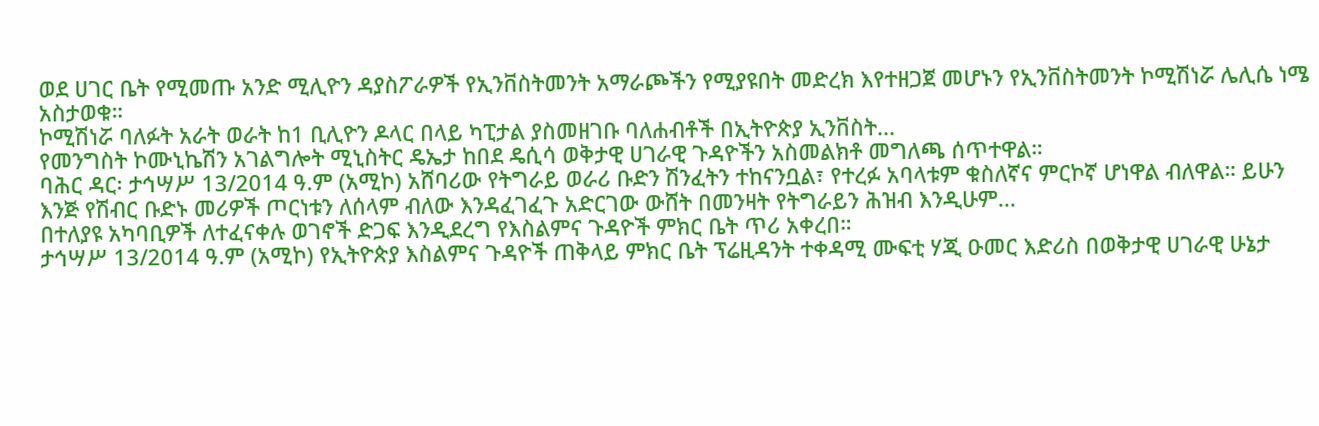ወደ ሀገር ቤት የሚመጡ አንድ ሚሊዮን ዳያስፖራዎች የኢንቨስትመንት አማራጮችን የሚያዩበት መድረክ እየተዘጋጀ መሆኑን የኢንቨስትመንት ኮሚሽነሯ ሌሊሴ ነሜ አስታወቁ።
ኮሚሽነሯ ባለፉት አራት ወራት ከ1 ቢሊዮን ዶላር በላይ ካፒታል ያስመዘገቡ ባለሐብቶች በኢትዮጵያ ኢንቨስት...
የመንግስት ኮሙኒኬሽን አገልግሎት ሚኒስትር ዴኤታ ከበደ ዴሲሳ ወቅታዊ ሀገራዊ ጉዳዮችን አስመልክቶ መግለጫ ሰጥተዋል።
ባሕር ዳር፡ ታኅሣሥ 13/2014 ዓ.ም (አሚኮ) አሸባሪው የትግራይ ወራሪ ቡድን ሽንፈትን ተከናንቧል፣ የተረፉ አባላቱም ቁስለኛና ምርኮኛ ሆነዋል ብለዋል። ይሁን እንጅ የሽብር ቡድኑ መሪዎች ጦርነቱን ለሰላም ብለው እንዳፈገፈጉ አድርገው ውሸት በመንዛት የትግራይን ሕዝብ እንዲሁም...
በተለያዩ አካባቢዎች ለተፈናቀሉ ወገኖች ድጋፍ እንዲደረግ የእስልምና ጉዳዮች ምክር ቤት ጥሪ አቀረበ።
ታኅሣሥ 13/2014 ዓ.ም (አሚኮ) የኢትዮጵያ እስልምና ጉዳዮች ጠቅላይ ምክር ቤት ፕሬዚዳንት ተቀዳሚ ሙፍቲ ሃጂ ዑመር እድሪስ በወቅታዊ ሀገራዊ ሁኔታ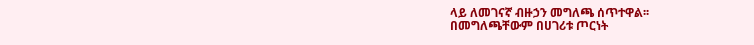ላይ ለመገናኛ ብዙኃን መግለጫ ሰጥተዋል፡፡
በመግለጫቸውም በሀገሪቱ ጦርነት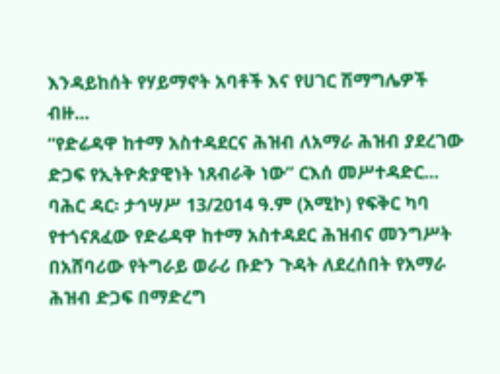እንዳይከሰት የሃይማኖት አባቶች እና የሀገር ሽማግሌዎች ብዙ...
“የድሬዳዋ ከተማ አስተዳደርና ሕዝብ ለአማራ ሕዝብ ያደረገው ድጋፍ የኢትዮጵያዊነት ነጸብራቅ ነው” ርእሰ መሥተዳድር...
ባሕር ዳር፡ ታኅሣሥ 13/2014 ዓ.ም (አሚኮ) የፍቅር ካባ የተጎናጸፈው የድሬዳዋ ከተማ አስተዳደር ሕዝብና መንግሥት በአሸባሪው የትግራይ ወራሪ ቡድን ጉዳት ለደረሰበት የአማራ ሕዝብ ድጋፍ በማድረግ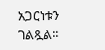አጋርነቱን ገልጿል፡፡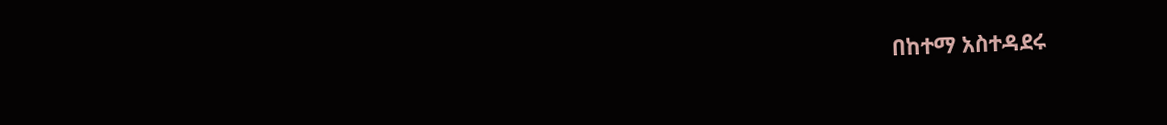በከተማ አስተዳደሩ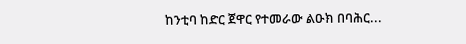ከንቲባ ከድር ጀዋር የተመራው ልዑክ በባሕር...